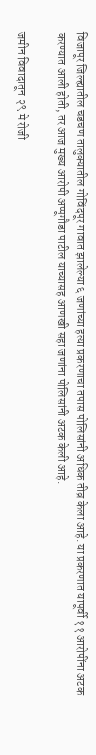विजापूर जिल्ह्यातील चडचण तालुक्यातील गोविंदपूर गावात झालेल्या ६ जणांच्या हत्या प्रकरणाचा तपास पोलिसांनी अधिक तीव्र केला आहे. या प्रकरणात यापूर्वी ११ आरोपींना अटक करण्यात आली होती, तर आज मुख्य आरोपी अप्पूगौडा पाटील याच्यासह आणखी सहा जणांना पोलिसांनी अटक केली आहे.

जमीन विवादातून २९ मे रोजी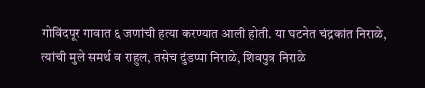गोविंदपूर गावात ६ जणांची हत्या करण्यात आली होती. या घटनेत चंद्रकांत निराळे, त्यांची मुले समर्थ व राहुल, तसेच दुंडप्पा निराळे, शिवपुत्र निराळे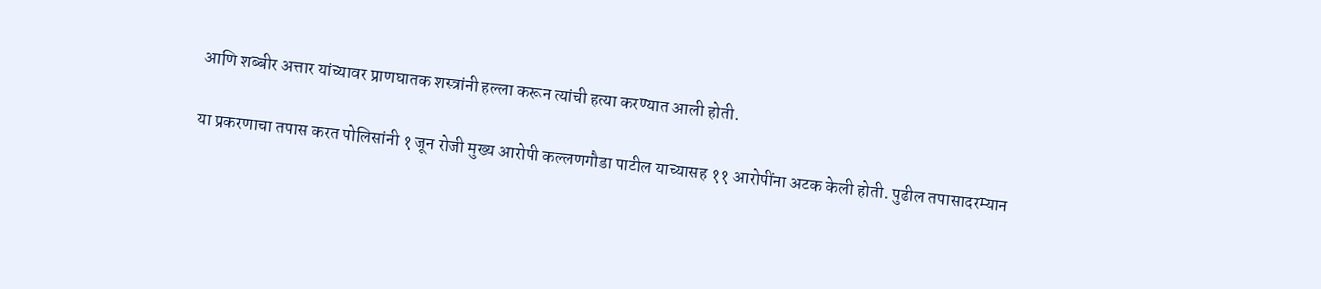आणि शब्बीर अत्तार यांच्यावर प्राणघातक शस्त्रांनी हल्ला करून त्यांची हत्या करण्यात आली होती.

या प्रकरणाचा तपास करत पोलिसांनी १ जून रोजी मुख्य आरोपी कल्लणगौडा पाटील याच्यासह ११ आरोपींना अटक केली होती. पुढील तपासादरम्यान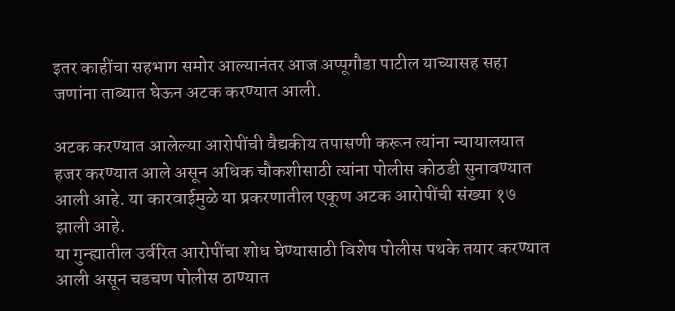इतर काहींचा सहभाग समोर आल्यानंतर आज अप्पूगौडा पाटील याच्यासह सहा जणांना ताब्यात घेऊन अटक करण्यात आली.

अटक करण्यात आलेल्या आरोपींची वैद्यकीय तपासणी करून त्यांना न्यायालयात हजर करण्यात आले असून अधिक चौकशीसाठी त्यांना पोलीस कोठडी सुनावण्यात आली आहे. या कारवाईमुळे या प्रकरणातील एकूण अटक आरोपींची संख्या १७ झाली आहे.
या गुन्ह्यातील उर्वरित आरोपींचा शोध घेण्यासाठी विशेष पोलीस पथके तयार करण्यात आली असून चडचण पोलीस ठाण्यात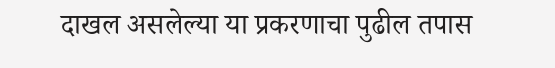दाखल असलेल्या या प्रकरणाचा पुढील तपास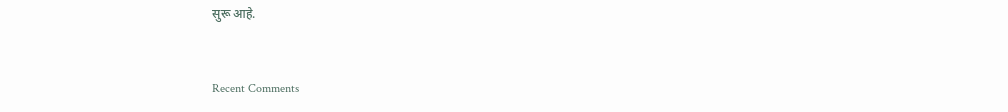सुरू आहे.


Recent Comments